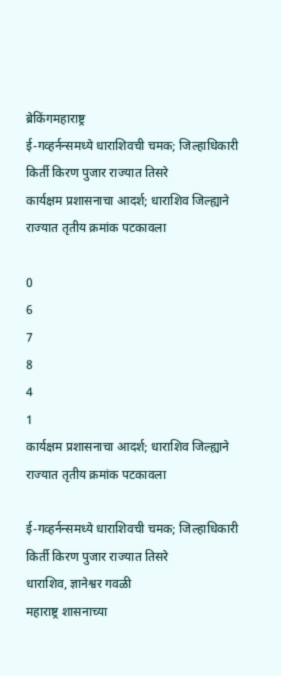ब्रेकिंगमहाराष्ट्र
ई-गव्हर्नन्समध्ये धाराशिवची चमक; जिल्हाधिकारी किर्ती किरण पुजार राज्यात तिसरे
कार्यक्षम प्रशासनाचा आदर्श; धाराशिव जिल्ह्याने राज्यात तृतीय क्रमांक पटकावला

0
6
7
8
4
1
कार्यक्षम प्रशासनाचा आदर्श; धाराशिव जिल्ह्याने राज्यात तृतीय क्रमांक पटकावला

ई-गव्हर्नन्समध्ये धाराशिवची चमक; जिल्हाधिकारी किर्ती किरण पुजार राज्यात तिसरे
धाराशिव, ज्ञानेश्वर गवळी
महाराष्ट्र शासनाच्या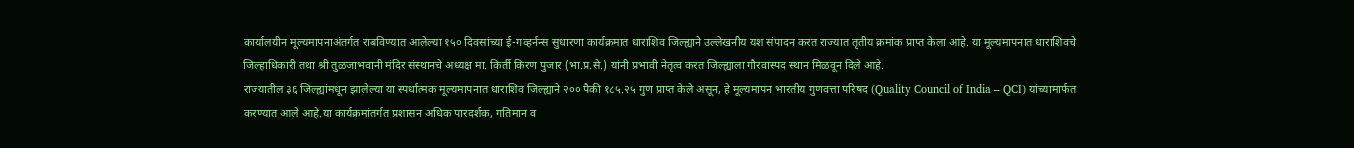कार्यालयीन मूल्यमापनाअंतर्गत राबविण्यात आलेल्या १५० दिवसांच्या ई-गव्हर्नन्स सुधारणा कार्यक्रमात धाराशिव जिल्ह्याने उल्लेखनीय यश संपादन करत राज्यात तृतीय क्रमांक प्राप्त केला आहे. या मूल्यमापनात धाराशिवचे जिल्हाधिकारी तथा श्री तुळजाभवानी मंदिर संस्थानचे अध्यक्ष मा. किर्ती किरण पुजार (भा.प्र.से.) यांनी प्रभावी नेतृत्व करत जिल्ह्याला गौरवास्पद स्थान मिळवून दिले आहे.
राज्यातील ३६ जिल्ह्यांमधून झालेल्या या स्पर्धात्मक मूल्यमापनात धाराशिव जिल्ह्याने २०० पैकी १८५.२५ गुण प्राप्त केले असून, हे मूल्यमापन भारतीय गुणवत्ता परिषद (Quality Council of India – QCI) यांच्यामार्फत करण्यात आले आहे.या कार्यक्रमांतर्गत प्रशासन अधिक पारदर्शक, गतिमान व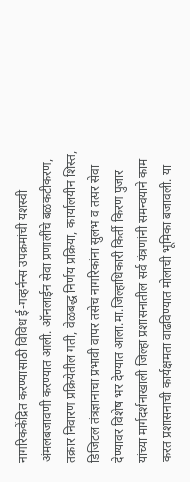नागरिककेंद्रित करण्यासाठी विविध ई-गव्हर्नन्स उपक्रमांची यशस्वी अंमलबजावणी करण्यात आली. ऑनलाईन सेवा प्रणालींचे बळकटीकरण, तक्रार निवारण प्रक्रियेतील गती, वेळबद्ध निर्णय प्रक्रिया, कार्यालयीन शिस्त, डिजिटल तंत्रज्ञानाचा प्रभावी वापर तसेच नागरिकांना सुलभ व तत्पर सेवा देण्यावर विशेष भर देण्यात आला.मा.जिल्हाधिकारी किर्ती किरण पुजार यांच्या मार्गदर्शनाखाली जिल्हा प्रशासनातील सर्व यंत्रणांनी समन्वयाने काम करत प्रशासनाची कार्यक्षमता वाढविण्यात मोलाची भूमिका बजावली. या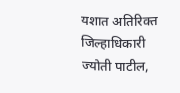यशात अतिरिक्त जिल्हाधिकारी ज्योती पाटील,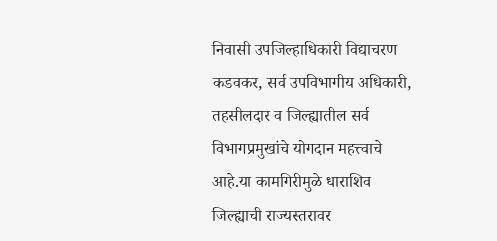निवासी उपजिल्हाधिकारी विद्याचरण कडवकर, सर्व उपविभागीय अधिकारी, तहसीलदार व जिल्ह्यातील सर्व विभागप्रमुखांचे योगदान महत्त्वाचे आहे.या कामगिरीमुळे धाराशिव जिल्ह्याची राज्यस्तरावर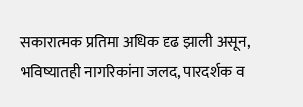सकारात्मक प्रतिमा अधिक दृढ झाली असून, भविष्यातही नागरिकांना जलद, पारदर्शक व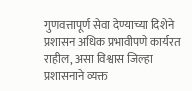गुणवत्तापूर्ण सेवा देण्याच्या दिशेने प्रशासन अधिक प्रभावीपणे कार्यरत राहील, असा विश्वास जिल्हा प्रशासनाने व्यक्त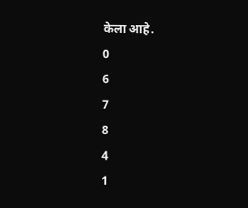केला आहे.
0
6
7
8
4
1